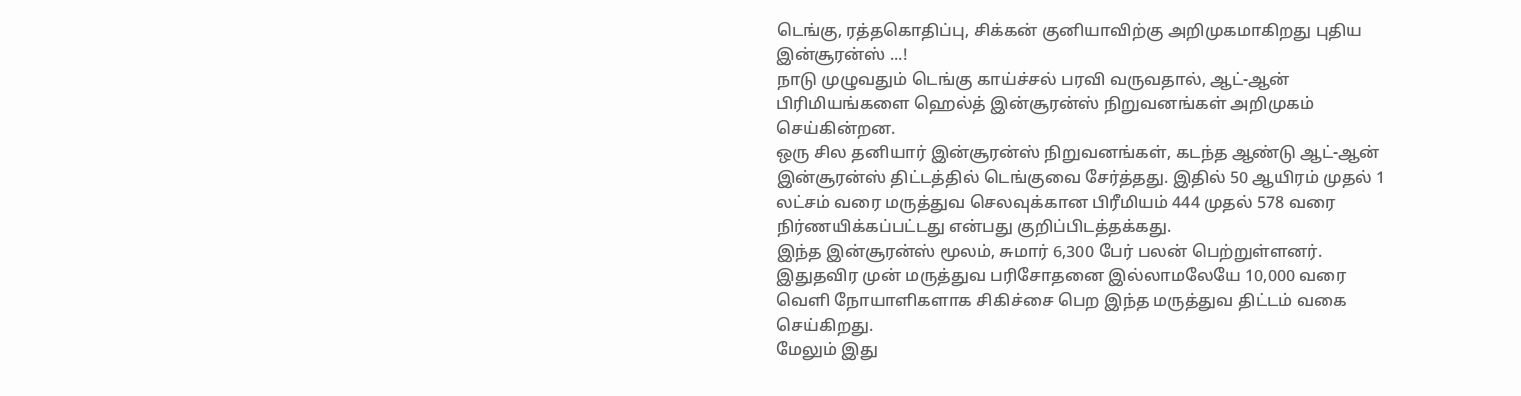டெங்கு, ரத்தகொதிப்பு, சிக்கன் குனியாவிற்கு அறிமுகமாகிறது புதிய இன்சூரன்ஸ் ...!
நாடு முழுவதும் டெங்கு காய்ச்சல் பரவி வருவதால், ஆட்-ஆன் பிரிமியங்களை ஹெல்த் இன்சூரன்ஸ் நிறுவனங்கள் அறிமுகம் செய்கின்றன.
ஒரு சில தனியார் இன்சூரன்ஸ் நிறுவனங்கள், கடந்த ஆண்டு ஆட்-ஆன் இன்சூரன்ஸ் திட்டத்தில் டெங்குவை சேர்த்தது. இதில் 50 ஆயிரம் முதல் 1 லட்சம் வரை மருத்துவ செலவுக்கான பிரீமியம் 444 முதல் 578 வரை நிர்ணயிக்கப்பட்டது என்பது குறிப்பிடத்தக்கது.
இந்த இன்சூரன்ஸ் மூலம், சுமார் 6,300 பேர் பலன் பெற்றுள்ளனர்.
இதுதவிர முன் மருத்துவ பரிசோதனை இல்லாமலேயே 10,000 வரை வெளி நோயாளிகளாக சிகிச்சை பெற இந்த மருத்துவ திட்டம் வகை செய்கிறது.
மேலும் இது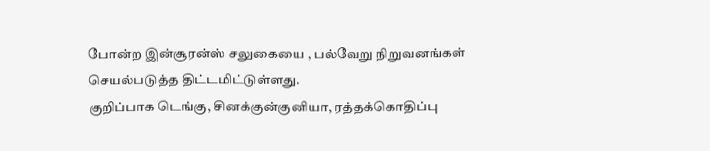போன்ற இன்சூரன்ஸ் சலுகையை , பல்வேறு நிறுவனங்கள் செயல்படுத்த திட்டமிட்டுள்ளது.
குறிப்பாக டெங்கு, சினக்குன்குனியா, ரத்தக்கொதிப்பு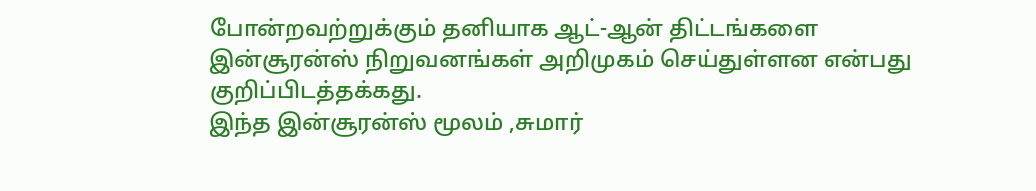போன்றவற்றுக்கும் தனியாக ஆட்-ஆன் திட்டங்களை இன்சூரன்ஸ் நிறுவனங்கள் அறிமுகம் செய்துள்ளன என்பது குறிப்பிடத்தக்கது.
இந்த இன்சூரன்ஸ் மூலம் ,சுமார்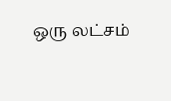ஒரு லட்சம்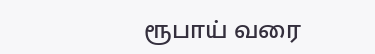ரூபாய் வரை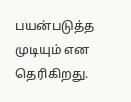பயன்படுத்த முடியும் என தெரிகிறது.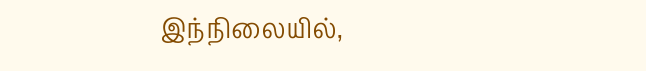இந்நிலையில்,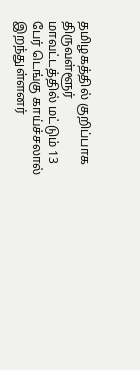தமிழகத்தில் குறிப்பாக திருவள்ளூர் மாவட்டத்தில் மட்டும் 13 பேர் டெங்கு காய்ச்சலால் இறந்துள்ளனர்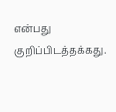என்பது குறிப்பிடத்தக்கது.